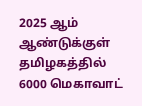2025 ஆம் ஆண்டுக்குள் தமிழகத்தில் 6000 மெகாவாட்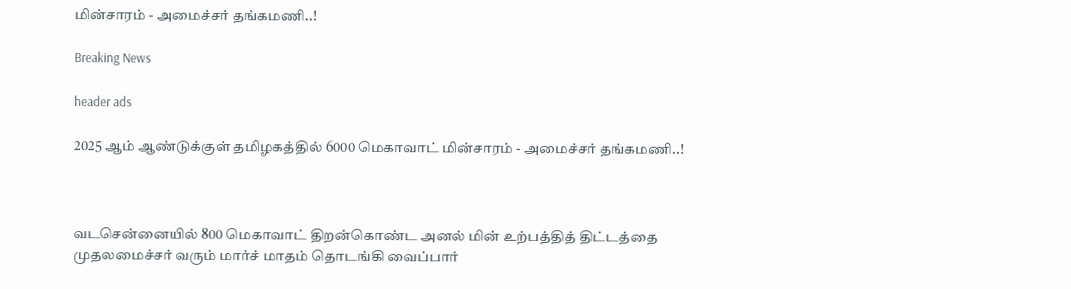மின்சாரம் - அமைச்சர் தங்கமணி..!

Breaking News

header ads

2025 ஆம் ஆண்டுக்குள் தமிழகத்தில் 6000 மெகாவாட் மின்சாரம் - அமைச்சர் தங்கமணி..!



வடசென்னையில் 800 மெகாவாட் திறன்கொண்ட அனல் மின் உற்பத்தித் திட்டத்தை முதலமைச்சர் வரும் மார்ச் மாதம் தொடங்கி வைப்பார்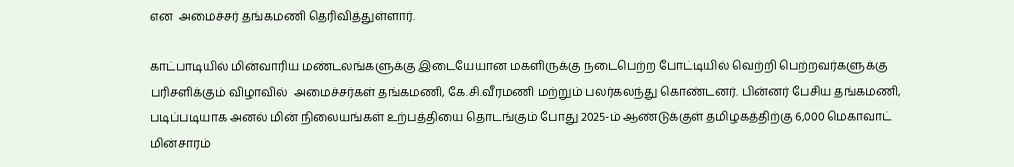என  அமைச்சர் தங்கமணி தெரிவித்துள்ளார்.

காட்பாடியில் மின்வாரிய மண்டலங்களுக்கு இடையேயான மகளிருக்கு நடைபெற்ற போட்டியில் வெற்றி பெற்றவர்களுக்கு பரிசளிக்கும் விழாவில்  அமைச்சர்கள் தங்கமணி, கே.சி.வீரமணி மற்றும் பலர்கலந்து கொண்டனர். பின்னர் பேசிய தங்கமணி,  படிப்படியாக அனல் மின் நிலையங்கள் உற்பத்தியை தொடங்கும் போது 2025-ம் ஆண்டுக்குள் தமிழகத்திற்கு 6,000 மெகாவாட் மின்சாரம்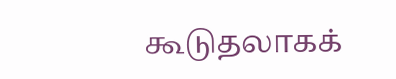கூடுதலாகக்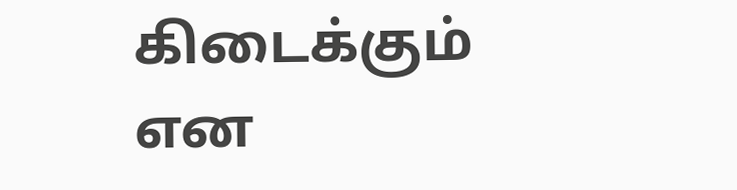கிடைக்கும் என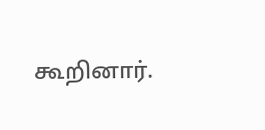கூறினார்.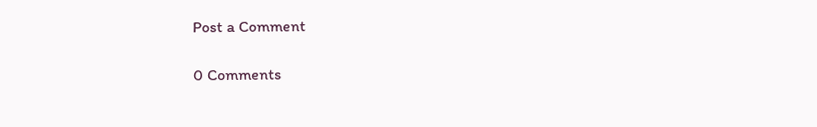Post a Comment

0 Comments